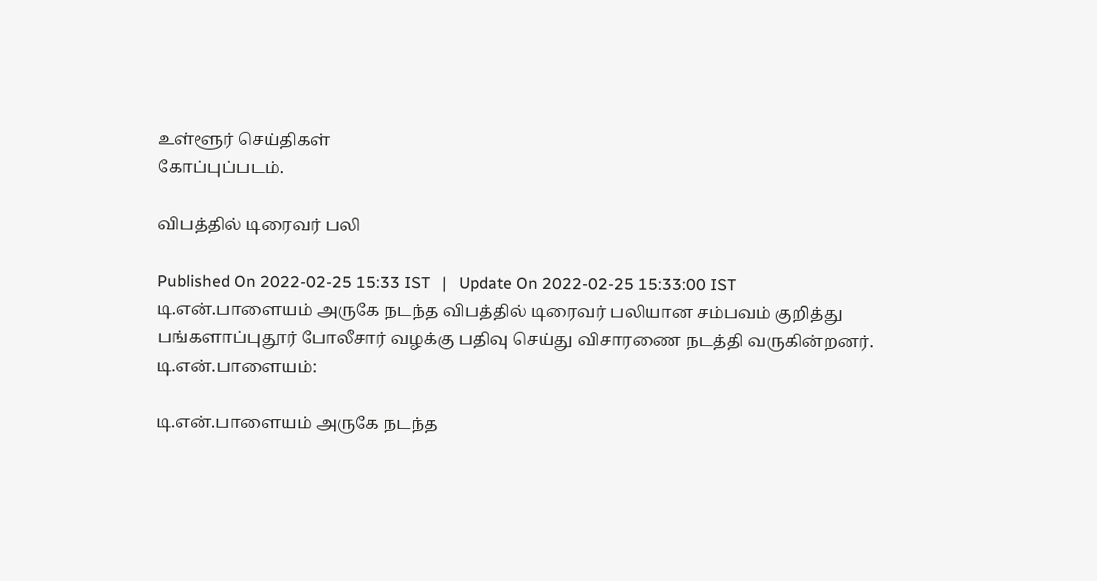உள்ளூர் செய்திகள்
கோப்புப்படம்.

விபத்தில் டிரைவர் பலி

Published On 2022-02-25 15:33 IST   |   Update On 2022-02-25 15:33:00 IST
டி.என்.பாளையம் அருகே நடந்த விபத்தில் டிரைவர் பலியான சம்பவம் குறித்து பங்களாப்புதூர் போலீசார் வழக்கு பதிவு செய்து விசாரணை நடத்தி வருகின்றனர்.
டி.என்.பாளையம்:

டி.என்.பாளையம் அருகே நடந்த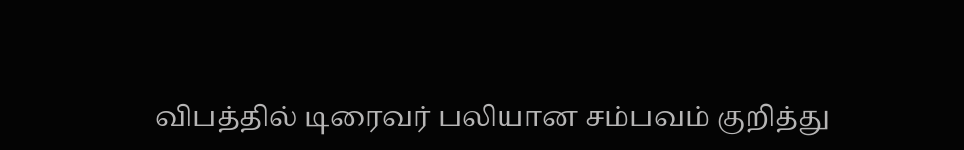விபத்தில் டிரைவர் பலியான சம்பவம் குறித்து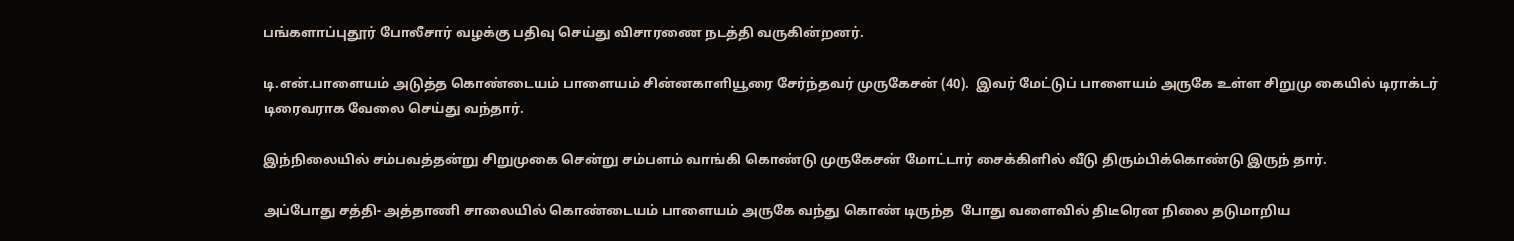பங்களாப்புதூர் போலீசார் வழக்கு பதிவு செய்து விசாரணை நடத்தி வருகின்றனர்.

டி.என்.பாளையம் அடுத்த கொண்டையம் பாளையம் சின்னகாளியூரை சேர்ந்தவர் முருகேசன் (40).  இவர் மேட்டுப் பாளையம் அருகே உள்ள சிறுமு கையில் டிராக்டர் டிரைவராக வேலை செய்து வந்தார்.

இந்நிலையில் சம்பவத்தன்று சிறுமுகை சென்று சம்பளம் வாங்கி கொண்டு முருகேசன் மோட்டார் சைக்கிளில் வீடு திரும்பிக்கொண்டு இருந் தார்.

அப்போது சத்தி- அத்தாணி சாலையில் கொண்டையம் பாளையம் அருகே வந்து கொண் டிருந்த  போது வளைவில் திடீரென நிலை தடுமாறிய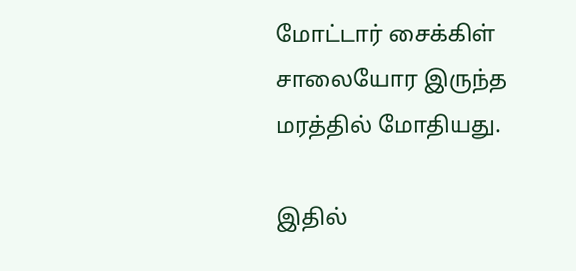மோட்டார் சைக்கிள் சாலையோர இருந்த மரத்தில் மோதியது.

இதில்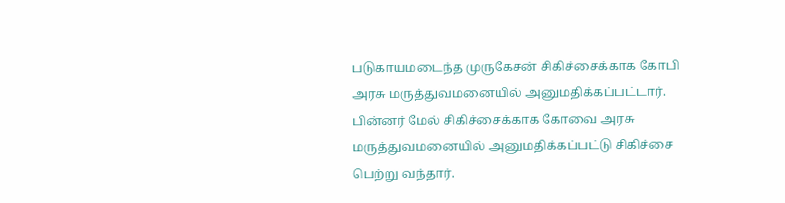படுகாயமடைந்த முருகேசன் சிகிச்சைக்காக கோபி அரசு மருத்துவமனையில் அனுமதிக்கப்பட்டார்.  பின்னர் மேல் சிகிச்சைக்காக கோவை அரசு மருத்துவமனையில் அனுமதிக்கப்பட்டு சிகிச்சை பெற்று வந்தார்.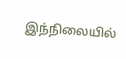இந்நிலையில்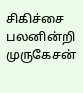சிகிச்சை பலனின்றி முருகேசன்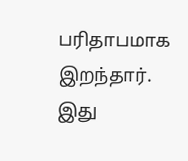பரிதாபமாக இறந்தார். இது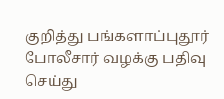குறித்து பங்களாப்புதூர் போலீசார் வழக்கு பதிவு செய்து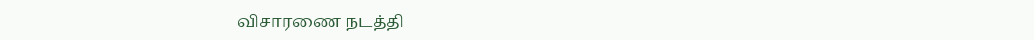விசாரணை நடத்தி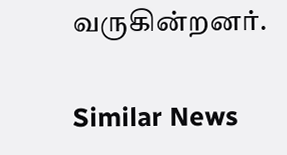வருகின்றனர்.

Similar News